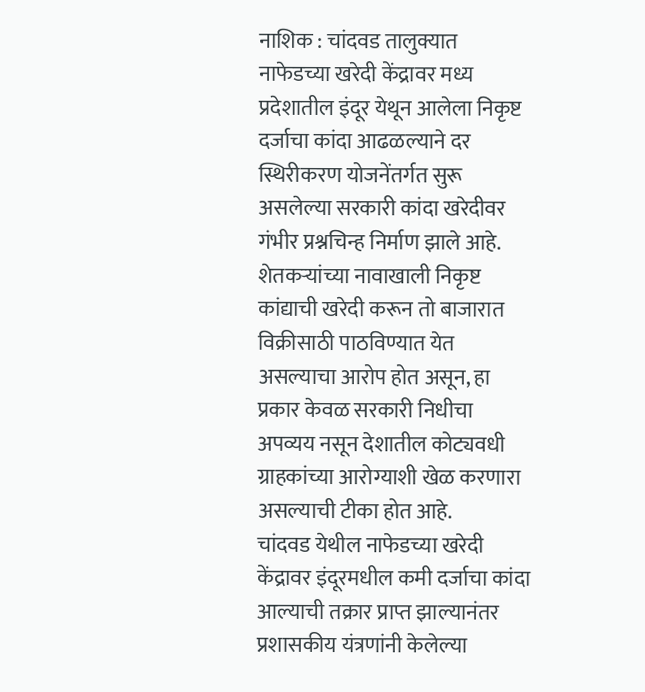नाशिक : चांदवड तालुक्यात नाफेडच्या खरेदी केंद्रावर मध्य प्रदेशातील इंदूर येथून आलेला निकृष्ट दर्जाचा कांदा आढळल्याने दर स्थिरीकरण योजनेंतर्गत सुरू असलेल्या सरकारी कांदा खरेदीवर गंभीर प्रश्नचिन्ह निर्माण झाले आहे. शेतकऱ्यांच्या नावाखाली निकृष्ट कांद्याची खरेदी करून तो बाजारात विक्रीसाठी पाठविण्यात येत असल्याचा आरोप होत असून, हा प्रकार केवळ सरकारी निधीचा अपव्यय नसून देशातील कोट्यवधी ग्राहकांच्या आरोग्याशी खेळ करणारा असल्याची टीका होत आहे.
चांदवड येथील नाफेडच्या खरेदी केंद्रावर इंदूरमधील कमी दर्जाचा कांदा आल्याची तक्रार प्राप्त झाल्यानंतर प्रशासकीय यंत्रणांनी केलेल्या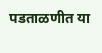पडताळणीत या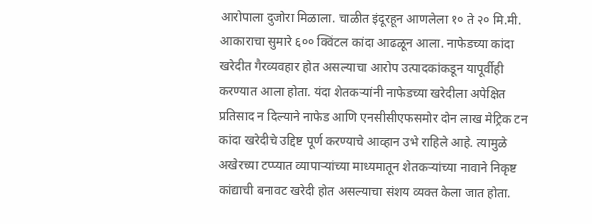आरोपाला दुजोरा मिळाला. चाळीत इंदूरहून आणलेला १० ते २० मि.मी. आकाराचा सुमारे ६०० क्विंटल कांदा आढळून आला. नाफेडच्या कांदा खरेदीत गैरव्यवहार होत असल्याचा आरोप उत्पादकांकडून यापूर्वीही करण्यात आला होता. यंदा शेतकऱ्यांनी नाफेडच्या खरेदीला अपेक्षित प्रतिसाद न दिल्याने नाफेड आणि एनसीसीएफसमोर दोन लाख मेट्रिक टन कांदा खरेदीचे उद्दिष्ट पूर्ण करण्याचे आव्हान उभे राहिले आहे. त्यामुळे अखेरच्या टप्प्यात व्यापाऱ्यांच्या माध्यमातून शेतकऱ्यांच्या नावाने निकृष्ट कांद्याची बनावट खरेदी होत असल्याचा संशय व्यक्त केला जात होता.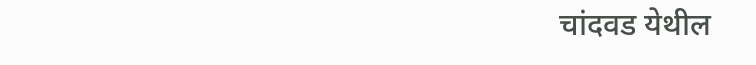चांदवड येथील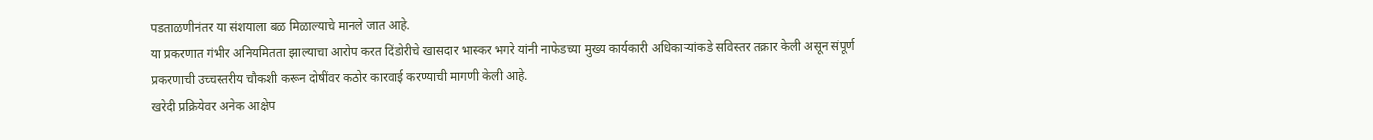पडताळणीनंतर या संशयाला बळ मिळाल्याचे मानले जात आहे.
या प्रकरणात गंभीर अनियमितता झाल्याचा आरोप करत दिंडोरीचे खासदार भास्कर भगरे यांनी नाफेडच्या मुख्य कार्यकारी अधिकाऱ्यांकडे सविस्तर तक्रार केली असून संपूर्ण प्रकरणाची उच्चस्तरीय चौकशी करून दोषींवर कठोर कारवाई करण्याची मागणी केली आहे.
खरेदी प्रक्रियेवर अनेक आक्षेप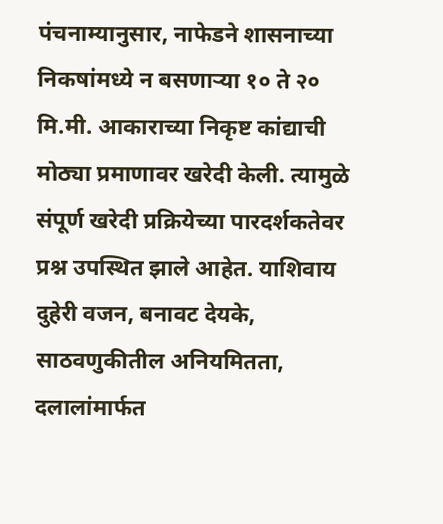पंचनाम्यानुसार, नाफेडने शासनाच्या निकषांमध्ये न बसणाऱ्या १० ते २० मि.मी. आकाराच्या निकृष्ट कांद्याची मोठ्या प्रमाणावर खरेदी केली. त्यामुळे संपूर्ण खरेदी प्रक्रियेच्या पारदर्शकतेवर प्रश्न उपस्थित झाले आहेत. याशिवाय दुहेरी वजन, बनावट देयके, साठवणुकीतील अनियमितता, दलालांमार्फत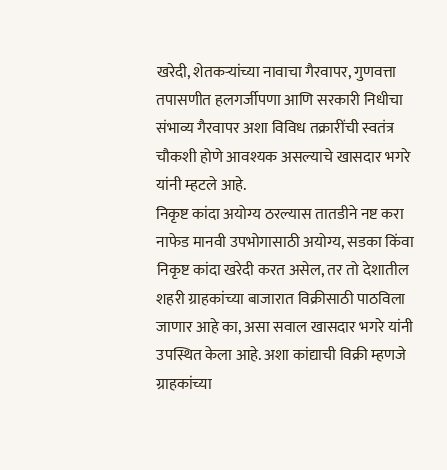खरेदी, शेतकऱ्यांच्या नावाचा गैरवापर, गुणवत्ता तपासणीत हलगर्जीपणा आणि सरकारी निधीचा संभाव्य गैरवापर अशा विविध तक्रारींची स्वतंत्र चौकशी होणे आवश्यक असल्याचे खासदार भगरे यांनी म्हटले आहे.
निकृष्ट कांदा अयोग्य ठरल्यास तातडीने नष्ट करा
नाफेड मानवी उपभोगासाठी अयोग्य, सडका किंवा निकृष्ट कांदा खरेदी करत असेल, तर तो देशातील शहरी ग्राहकांच्या बाजारात विक्रीसाठी पाठविला जाणार आहे का, असा सवाल खासदार भगरे यांनी उपस्थित केला आहे. अशा कांद्याची विक्री म्हणजे ग्राहकांच्या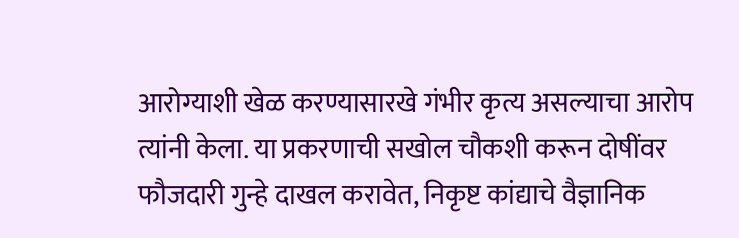आरोग्याशी खेळ करण्यासारखे गंभीर कृत्य असल्याचा आरोप त्यांनी केला. या प्रकरणाची सखोल चौकशी करून दोषींवर फौजदारी गुन्हे दाखल करावेत, निकृष्ट कांद्याचे वैज्ञानिक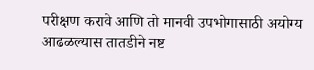परीक्षण करावे आणि तो मानवी उपभोगासाठी अयोग्य आढळल्यास तातडीने नष्ट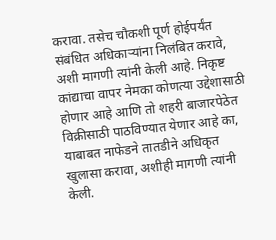करावा. तसेच चौकशी पूर्ण होईपर्यंत संबंधित अधिकाऱ्यांना निलंबित करावे, अशी मागणी त्यांनी केली आहे. निकृष्ट कांद्याचा वापर नेमका कोणत्या उद्देशासाठी होणार आहे आणि तो शहरी बाजारपेठेत विक्रीसाठी पाठविण्यात येणार आहे का, याबाबत नाफेडने तातडीने अधिकृत खुलासा करावा, अशीही मागणी त्यांनी केली.